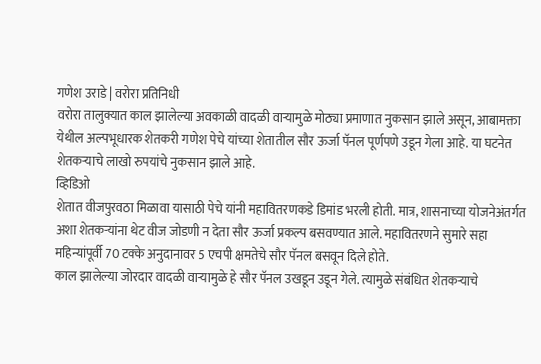गणेश उराडे | वरोरा प्रतिनिधी
वरोरा तालुक्यात काल झालेल्या अवकाळी वादळी वाऱ्यामुळे मोठ्या प्रमाणात नुकसान झाले असून, आबामक्ता येथील अल्पभूधारक शेतकरी गणेश पेचे यांच्या शेतातील सौर ऊर्जा पॅनल पूर्णपणे उडून गेला आहे. या घटनेत शेतकऱ्याचे लाखो रुपयांचे नुकसान झाले आहे.
व्हिडिओ
शेतात वीजपुरवठा मिळावा यासाठी पेचे यांनी महावितरणकडे डिमांड भरली होती. मात्र, शासनाच्या योजनेअंतर्गत अशा शेतकऱ्यांना थेट वीज जोडणी न देता सौर ऊर्जा प्रकल्प बसवण्यात आले. महावितरणने सुमारे सहा महिन्यांपूर्वी 70 टक्के अनुदानावर 5 एचपी क्षमतेचे सौर पॅनल बसवून दिले होते.
काल झालेल्या जोरदार वादळी वाऱ्यामुळे हे सौर पॅनल उखडून उडून गेले. त्यामुळे संबंधित शेतकऱ्याचे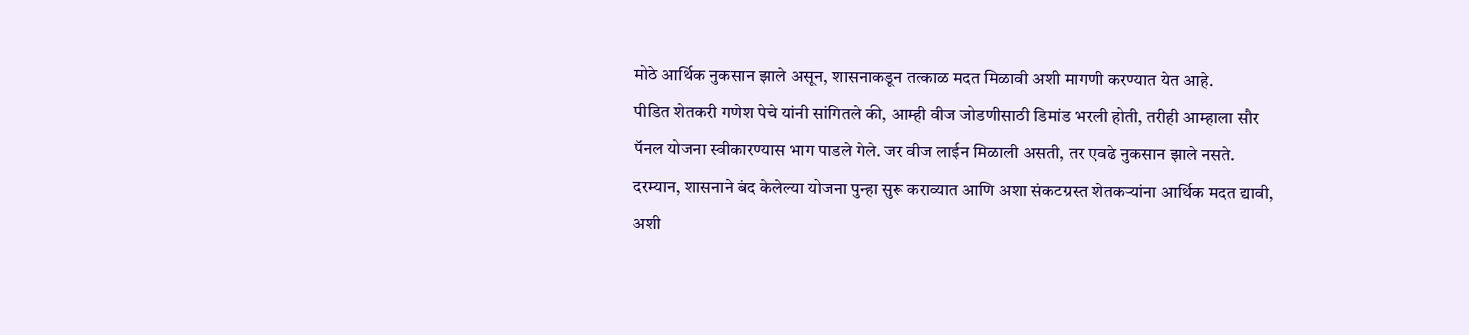मोठे आर्थिक नुकसान झाले असून, शासनाकडून तत्काळ मदत मिळावी अशी मागणी करण्यात येत आहे.
पीडित शेतकरी गणेश पेचे यांनी सांगितले की, आम्ही वीज जोडणीसाठी डिमांड भरली होती, तरीही आम्हाला सौर पॅनल योजना स्वीकारण्यास भाग पाडले गेले. जर वीज लाईन मिळाली असती, तर एवढे नुकसान झाले नसते.
दरम्यान, शासनाने बंद केलेल्या योजना पुन्हा सुरू कराव्यात आणि अशा संकटग्रस्त शेतकऱ्यांना आर्थिक मदत द्यावी, अशी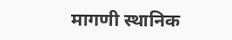मागणी स्थानिक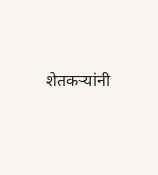शेतकऱ्यांनी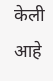केली आहे